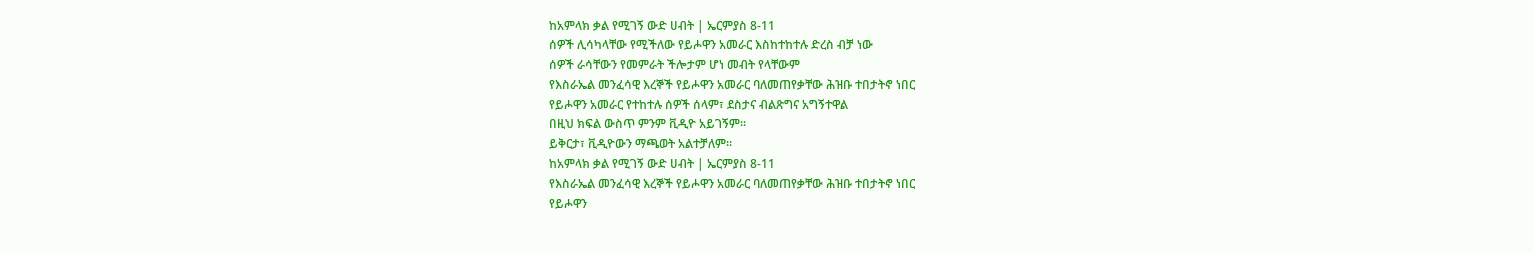ከአምላክ ቃል የሚገኝ ውድ ሀብት | ኤርምያስ 8-11
ሰዎች ሊሳካላቸው የሚችለው የይሖዋን አመራር እስከተከተሉ ድረስ ብቻ ነው
ሰዎች ራሳቸውን የመምራት ችሎታም ሆነ መብት የላቸውም
የእስራኤል መንፈሳዊ እረኞች የይሖዋን አመራር ባለመጠየቃቸው ሕዝቡ ተበታትኖ ነበር
የይሖዋን አመራር የተከተሉ ሰዎች ሰላም፣ ደስታና ብልጽግና አግኝተዋል
በዚህ ክፍል ውስጥ ምንም ቪዲዮ አይገኝም።
ይቅርታ፣ ቪዲዮውን ማጫወት አልተቻለም።
ከአምላክ ቃል የሚገኝ ውድ ሀብት | ኤርምያስ 8-11
የእስራኤል መንፈሳዊ እረኞች የይሖዋን አመራር ባለመጠየቃቸው ሕዝቡ ተበታትኖ ነበር
የይሖዋን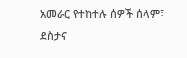አመራር የተከተሉ ሰዎች ሰላም፣ ደስታና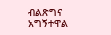ብልጽግና አግኝተዋል